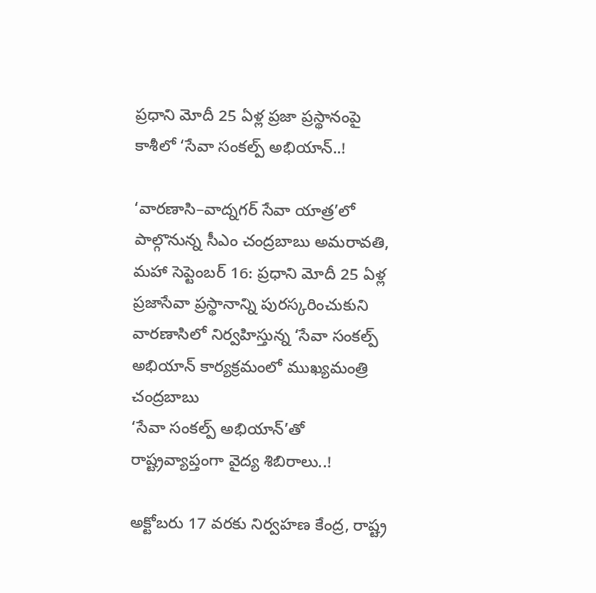ప్రధాని మోదీ 25 ఏళ్ల ప్రజా ప్రస్థానంపై కాశీలో ‘సేవా సంకల్ప్ అభియాన్..!

‘వారణాసి–వాద్నగర్ సేవా యాత్ర’లో పాల్గొనున్న సీఎం చంద్రబాబు అమరావతి, మహా సెప్టెంబర్ 16: ప్రధాని మోదీ 25 ఏళ్ల ప్రజాసేవా ప్రస్థానాన్ని పురస్కరించుకుని వారణాసిలో నిర్వహిస్తున్న ‘సేవా సంకల్ప్ అభియాన్ కార్యక్రమంలో ముఖ్యమంత్రి చంద్రబాబు
‘సేవా సంకల్ప్ అభియాన్’తో రాష్ట్రవ్యాప్తంగా వైద్య శిబిరాలు..!

అక్టోబరు 17 వరకు నిర్వహణ కేంద్ర, రాష్ట్ర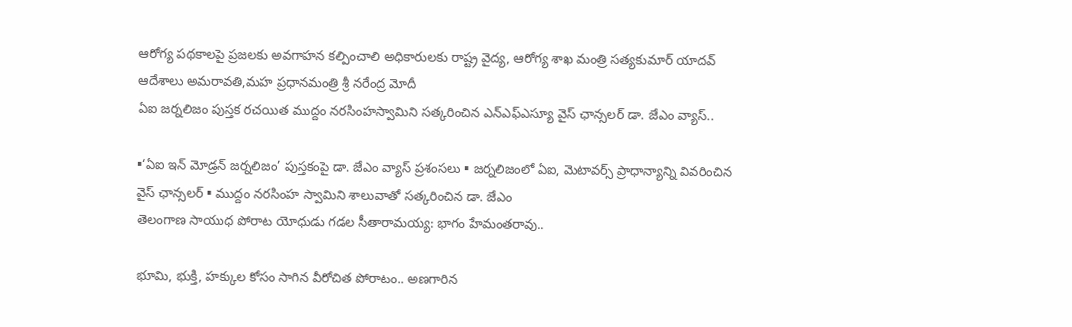ఆరోగ్య పథకాలపై ప్రజలకు అవగాహన కల్పించాలి అధికారులకు రాష్ట్ర వైద్య, ఆరోగ్య శాఖ మంత్రి సత్యకుమార్ యాదవ్ ఆదేశాలు అమరావతి,మహ ప్రధానమంత్రి శ్రీ నరేంద్ర మోదీ
ఏఐ జర్నలిజం పుస్తక రచయిత ముద్దం నరసింహస్వామిని సత్కరించిన ఎన్ఎఫ్ఎస్యూ వైస్ ఛాన్సలర్ డా. జేఎం వ్యాస్..

▪‘ఏఐ ఇన్ మోడ్రన్ జర్నలిజం’ పుస్తకంపై డా. జేఎం వ్యాస్ ప్రశంసలు ▪ జర్నలిజంలో ఏఐ, మెటావర్స్ ప్రాధాన్యాన్ని వివరించిన వైస్ ఛాన్సలర్ ▪ ముద్దం నరసింహ స్వామిని శాలువాతో సత్కరించిన డా. జేఎం
తెలంగాణ సాయుధ పోరాట యోధుడు గడల సీతారామయ్య: భాగం హేమంతరావు..

భూమి, భుక్తి, హక్కుల కోసం సాగిన వీరోచిత పోరాటం.. అణగారిన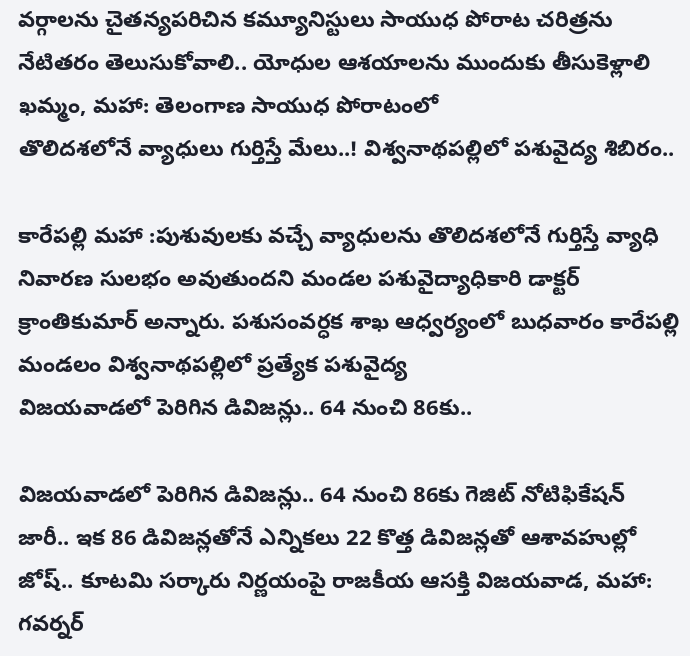వర్గాలను చైతన్యపరిచిన కమ్యూనిస్టులు సాయుధ పోరాట చరిత్రను నేటితరం తెలుసుకోవాలి.. యోధుల ఆశయాలను ముందుకు తీసుకెళ్లాలి ఖమ్మం, మహా: తెలంగాణ సాయుధ పోరాటంలో
తొలిదశలోనే వ్యాధులు గుర్తిస్తే మేలు..! విశ్వనాథపల్లిలో పశువైద్య శిబిరం..

కారేపల్లి మహా :పుశువులకు వచ్చే వ్యాధులను తొలిదశలోనే గుర్తిస్తే వ్యాధి నివారణ సులభం అవుతుందని మండల పశువైద్యాధికారి డాక్టర్ క్రాంతికుమార్ అన్నారు. పశుసంవర్ధక శాఖ ఆధ్వర్యంలో బుధవారం కారేపల్లి మండలం విశ్వనాథపల్లిలో ప్రత్యేక పశువైద్య
విజయవాడలో పెరిగిన డివిజన్లు.. 64 నుంచి 86కు..

విజయవాడలో పెరిగిన డివిజన్లు.. 64 నుంచి 86కు గెజిట్ నోటిఫికేషన్ జారీ.. ఇక 86 డివిజన్లతోనే ఎన్నికలు 22 కొత్త డివిజన్లతో ఆశావహుల్లో జోష్.. కూటమి సర్కారు నిర్ణయంపై రాజకీయ ఆసక్తి విజయవాడ, మహా:
గవర్నర్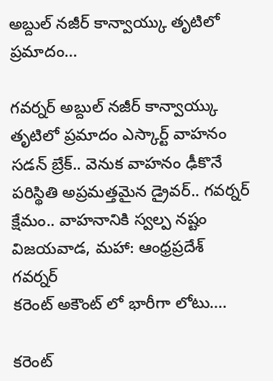అబ్దుల్ నజీర్ కాన్వాయ్కు తృటిలో ప్రమాదం…

గవర్నర్ అబ్దుల్ నజీర్ కాన్వాయ్కు తృటిలో ప్రమాదం ఎస్కార్ట్ వాహనం సడన్ బ్రేక్.. వెనుక వాహనం ఢీకొనే పరిస్థితి అప్రమత్తమైన డ్రైవర్.. గవర్నర్ క్షేమం.. వాహనానికి స్వల్ప నష్టం విజయవాడ, మహా: ఆంధ్రప్రదేశ్ గవర్నర్
కరెంట్ అకౌంట్ లో భారీగా లోటు….

కరెంట్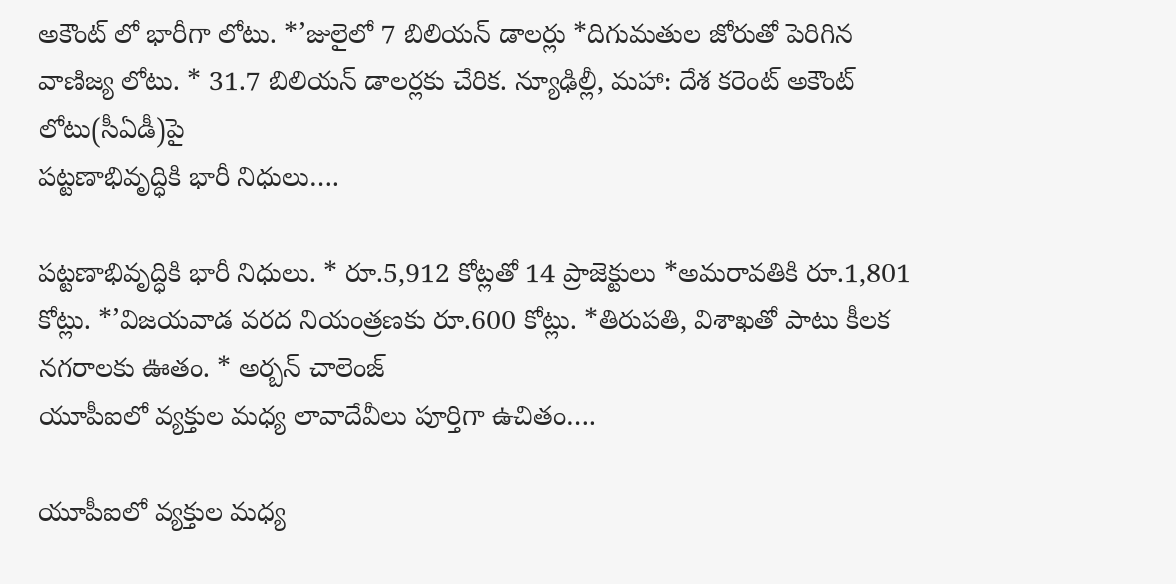అకౌంట్ లో భారీగా లోటు. *’జులైలో 7 బిలియన్ డాలర్లు *దిగుమతుల జోరుతో పెరిగిన వాణిజ్య లోటు. * 31.7 బిలియన్ డాలర్లకు చేరిక. న్యూఢిల్లీ, మహా: దేశ కరెంట్ అకౌంట్ లోటు(సీఏడీ)పై
పట్టణాభివృద్ధికి భారీ నిధులు….

పట్టణాభివృద్ధికి భారీ నిధులు. * రూ.5,912 కోట్లతో 14 ప్రాజెక్టులు *అమరావతికి రూ.1,801 కోట్లు. *’విజయవాడ వరద నియంత్రణకు రూ.600 కోట్లు. *తిరుపతి, విశాఖతో పాటు కీలక నగరాలకు ఊతం. * అర్బన్ చాలెంజ్
యూపీఐలో వ్యక్తుల మధ్య లావాదేవీలు పూర్తిగా ఉచితం….

యూపీఐలో వ్యక్తుల మధ్య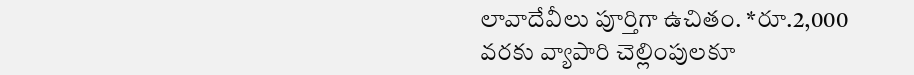లావాదేవీలు పూర్తిగా ఉచితం. *రూ.2,000 వరకు వ్యాపారి చెల్లింపులకూ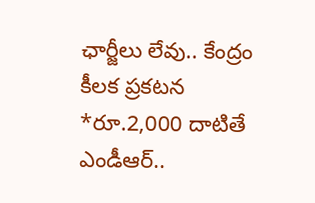ఛార్జీలు లేవు.. కేంద్రం కీలక ప్రకటన *రూ.2,000 దాటితే ఎండీఆర్..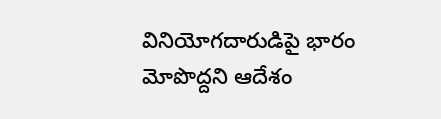వినియోగదారుడిపై భారం మోపొద్దని ఆదేశం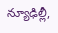న్యూఢిల్లీ,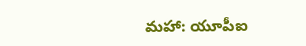మహా: యూపీఐ